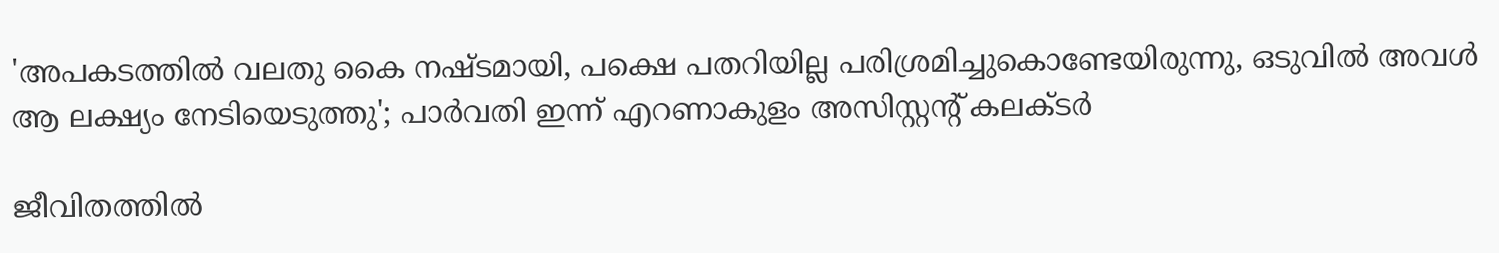'അപകടത്തില്‍ വലതു കൈ നഷ്ടമായി, പക്ഷെ പതറിയില്ല പരിശ്രമിച്ചുകൊണ്ടേയിരുന്നു, ഒടുവിൽ അവൾ ആ ലക്ഷ്യം നേടിയെടുത്തു'; പാര്‍വതി ഇന്ന് എറണാകുളം അസിസ്റ്റന്റ് കലക്ടര്‍

ജീവിതത്തിൽ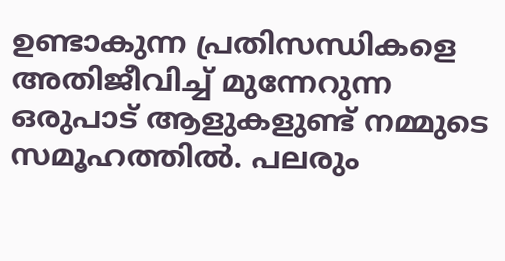ഉണ്ടാകുന്ന പ്രതിസന്ധികളെ അതിജീവിച്ച് മുന്നേറുന്ന ഒരുപാട് ആളുകളുണ്ട് നമ്മുടെ സമൂഹത്തിൽ. പലരും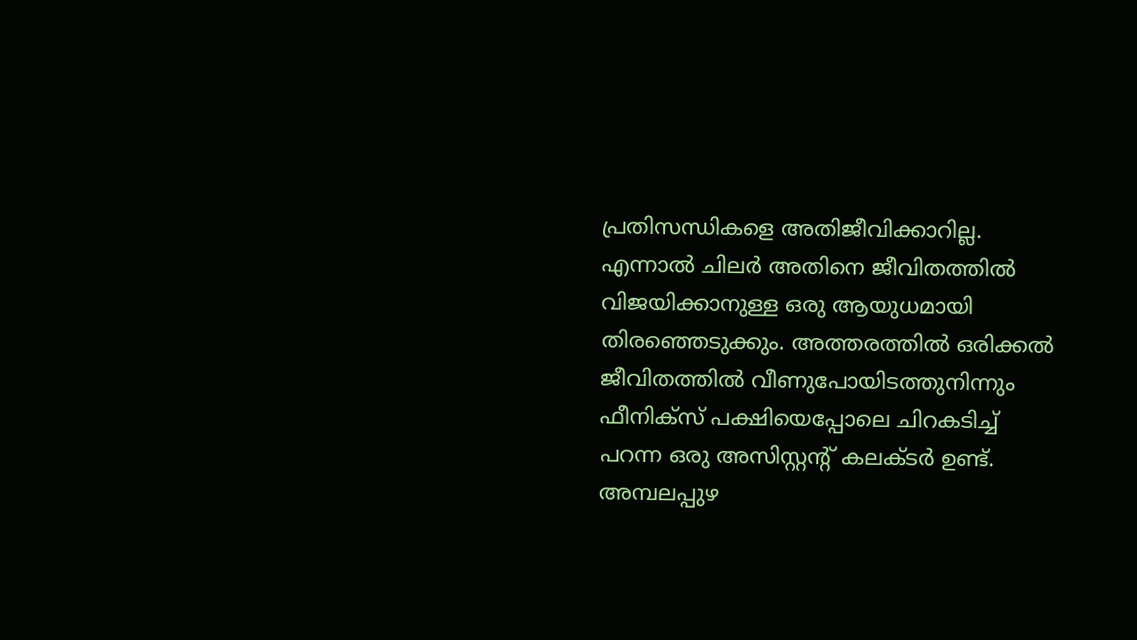പ്രതിസന്ധികളെ അതിജീവിക്കാറില്ല. എന്നാൽ ചിലർ അതിനെ ജീവിതത്തിൽ വിജയിക്കാനുള്ള ഒരു ആയുധമായി തിരഞ്ഞെടുക്കും. അത്തരത്തിൽ ഒരിക്കൽ ജീവിതത്തിൽ വീണുപോയിടത്തുനിന്നും ഫീനിക്സ് പക്ഷിയെപ്പോലെ ചിറകടിച്ച് പറന്ന ഒരു അസിസ്റ്റന്റ് കലക്ടര്‍ ഉണ്ട്. അമ്പലപ്പുഴ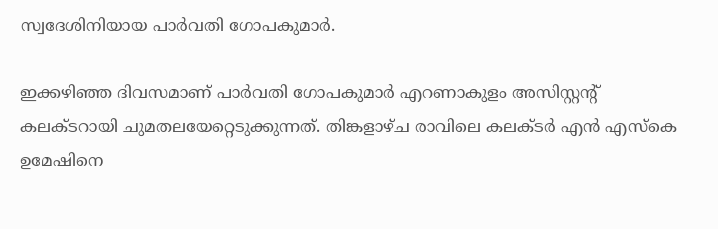സ്വദേശിനിയായ പാര്‍വതി ഗോപകുമാര്‍.

ഇക്കഴിഞ്ഞ ദിവസമാണ് പാര്‍വതി ഗോപകുമാര്‍ എറണാകുളം അസിസ്റ്റന്റ് കലക്ടറായി ചുമതലയേറ്റെടുക്കുന്നത്. തിങ്കളാഴ്ച രാവിലെ കലക്ടര്‍ എന്‍ എസ്‌കെ ഉമേഷിനെ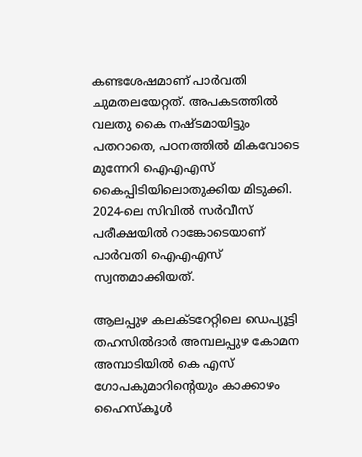കണ്ടശേഷമാണ് പാര്‍വതി ചുമതലയേറ്റത്. അപകടത്തില്‍ വലതു കൈ നഷ്ടമായിട്ടും പതറാതെ, പഠനത്തില്‍ മികവോടെ മുന്നേറി ഐഎഎസ് കൈപ്പിടിയിലൊതുക്കിയ മിടുക്കി. 2024-ലെ സിവില്‍ സര്‍വീസ് പരീക്ഷയില്‍ റാങ്കോടെയാണ് പാർവതി ഐഎഎസ് സ്വന്തമാക്കിയത്.

ആലപ്പുഴ കലക്ടറേറ്റിലെ ഡെപ്യൂട്ടി തഹസില്‍ദാര്‍ അമ്പലപ്പുഴ കോമന അമ്പാടിയില്‍ കെ എസ് ഗോപകുമാറിന്റെയും കാക്കാഴം ഹൈസ്‌കൂള്‍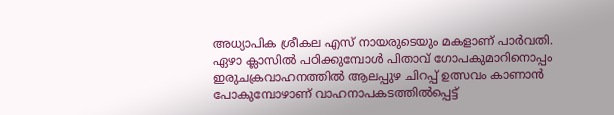അധ്യാപിക ശ്രീകല എസ് നായരുടെയും മകളാണ് പാര്‍വതി. ഏഴാ ക്ലാസില്‍ പഠിക്കുമ്പോള്‍ പിതാവ് ഗോപകുമാറിനൊപ്പം ഇരുചക്രവാഹനത്തില്‍ ആലപ്പുഴ ചിറപ്പ് ഉത്സവം കാണാന്‍ പോകുമ്പോഴാണ് വാഹനാപകടത്തില്‍പ്പെട്ട്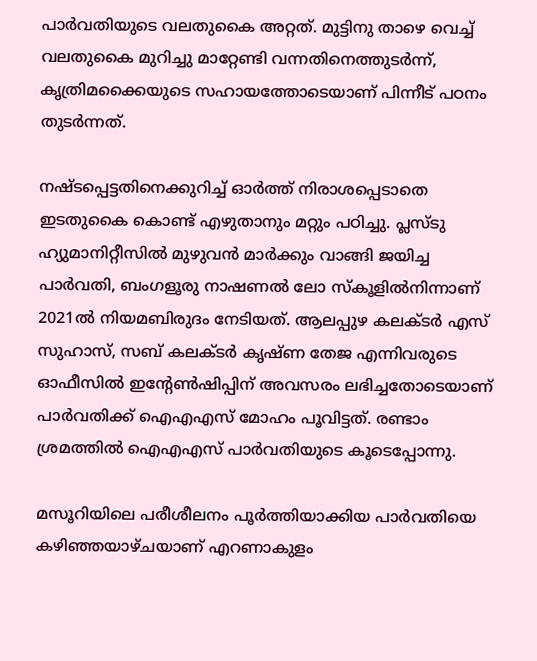പാര്‍വതിയുടെ വലതുകൈ അറ്റത്. മുട്ടിനു താഴെ വെച്ച് വലതുകൈ മുറിച്ചു മാറ്റേണ്ടി വന്നതിനെത്തുടര്‍ന്ന്, കൃത്രിമക്കൈയുടെ സഹായത്തോടെയാണ് പിന്നീട് പഠനം തുടര്‍ന്നത്.

നഷ്ടപ്പെട്ടതിനെക്കുറിച്ച് ഓര്‍ത്ത് നിരാശപ്പെടാതെ ഇടതുകൈ കൊണ്ട് എഴുതാനും മറ്റും പഠിച്ചു. പ്ലസ്ടു ഹ്യുമാനിറ്റീസില്‍ മുഴുവന്‍ മാര്‍ക്കും വാങ്ങി ജയിച്ച പാര്‍വതി, ബംഗളൂരു നാഷണല്‍ ലോ സ്‌കൂളില്‍നിന്നാണ് 2021ല്‍ നിയമബിരുദം നേടിയത്. ആലപ്പുഴ കലക്ടര്‍ എസ് സുഹാസ്, സബ് കലക്ടര്‍ കൃഷ്ണ തേജ എന്നിവരുടെ ഓഫീസില്‍ ഇന്റേണ്‍ഷിപ്പിന് അവസരം ലഭിച്ചതോടെയാണ് പാര്‍വതിക്ക് ഐഎഎസ് മോഹം പൂവിട്ടത്. രണ്ടാം ശ്രമത്തില്‍ ഐഎഎസ് പാര്‍വതിയുടെ കൂടെപ്പോന്നു.

മസൂറിയിലെ പരീശീലനം പൂര്‍ത്തിയാക്കിയ പാര്‍വതിയെ കഴിഞ്ഞയാഴ്ചയാണ് എറണാകുളം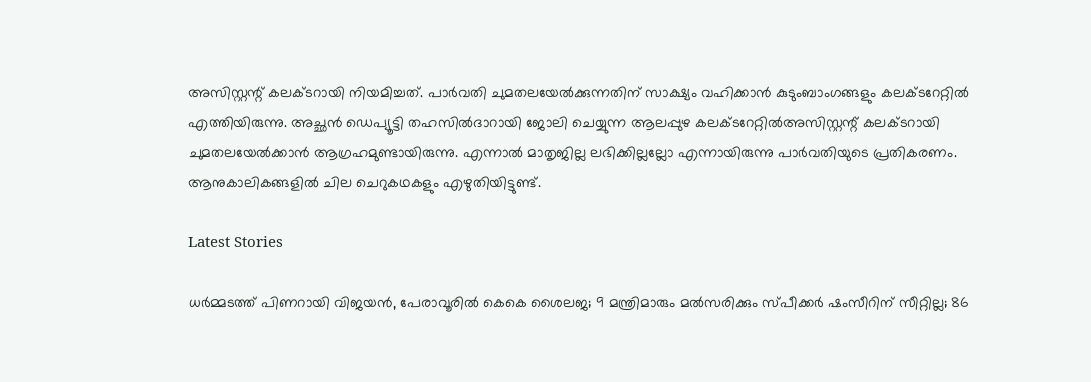അസിസ്റ്റന്റ് കലക്ടറായി നിയമിച്ചത്. പാര്‍വതി ചുമതലയേല്‍ക്കുന്നതിന് സാക്ഷ്യം വഹിക്കാന്‍ കുടുംബാംഗങ്ങളും കലക്ടറേറ്റില്‍ എത്തിയിരുന്നു. അച്ഛന്‍ ഡെപ്യൂട്ടി തഹസില്‍ദാറായി ജോലി ചെയ്യുന്ന ആലപ്പുഴ കലക്ടറേറ്റില്‍അസിസ്റ്റന്റ് കലക്ടറായി ചുമതലയേല്‍ക്കാന്‍ ആഗ്രഹമുണ്ടായിരുന്നു. എന്നാല്‍ മാതൃജില്ല ലഭിക്കില്ലല്ലോ എന്നായിരുന്നു പാര്‍വതിയുടെ പ്രതികരണം. ആനുകാലികങ്ങളില്‍ ചില ചെറുകഥകളും എഴുതിയിട്ടുണ്ട്.

Latest Stories

ധര്‍മ്മടത്ത് പിണറായി വിജയന്‍, പേരാവൂരില്‍ കെകെ ശൈലജ; 9 മന്ത്രിമാരും മല്‍സരിക്കും സ്പീക്കര്‍ ഷംസീറിന് സീറ്റില്ല; 86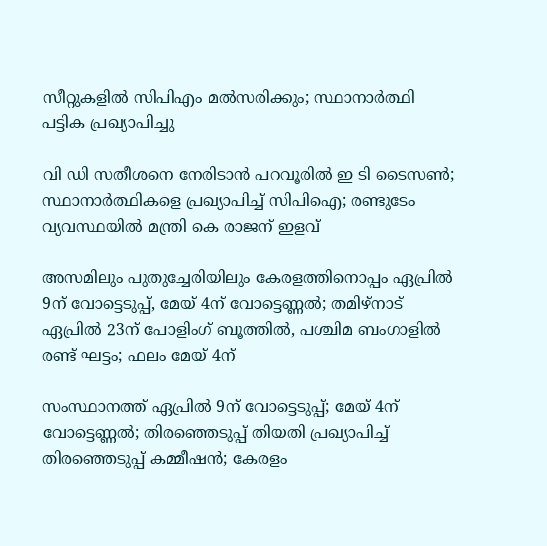സീറ്റുകളില്‍ സിപിഎം മല്‍സരിക്കും; സ്ഥാനാര്‍ത്ഥി പട്ടിക പ്രഖ്യാപിച്ചു

വി ഡി സതീശനെ നേരിടാന്‍ പറവൂരില്‍ ഇ ടി ടൈസണ്‍; സ്ഥാനാര്‍ത്ഥികളെ പ്രഖ്യാപിച്ച് സിപിഐ; രണ്ടുടേം വ്യവസ്ഥയില്‍ മന്ത്രി കെ രാജന് ഇളവ്

അസമിലും പുതുച്ചേരിയിലും കേരളത്തിനൊപ്പം ഏപ്രില്‍ 9ന് വോട്ടെടുപ്പ്, മേയ് 4ന് വോട്ടെണ്ണല്‍; തമിഴ്‌നാട് ഏപ്രില്‍ 23ന് പോളിംഗ് ബൂത്തില്‍, പശ്ചിമ ബംഗാളില്‍ രണ്ട് ഘട്ടം; ഫലം മേയ് 4ന്

സംസ്ഥാനത്ത് ഏപ്രില്‍ 9ന് വോട്ടെടുപ്പ്; മേയ് 4ന് വോട്ടെണ്ണല്‍; തിരഞ്ഞെടുപ്പ് തിയതി പ്രഖ്യാപിച്ച് തിരഞ്ഞെടുപ്പ് കമ്മീഷന്‍; കേരളം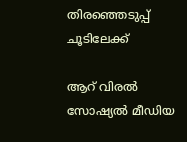തിരഞ്ഞെടുപ്പ് ചൂടിലേക്ക്

ആറ് വിരല്‍ സോഷ്യല്‍ മീഡിയ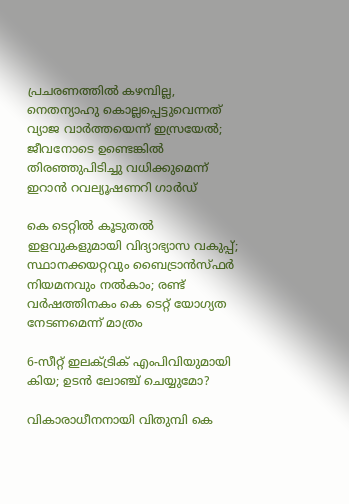പ്രചരണത്തില്‍ കഴമ്പില്ല, നെതന്യാഹു കൊല്ലപ്പെട്ടുവെന്നത് വ്യാജ വാര്‍ത്തയെന്ന് ഇസ്രയേല്‍; ജീവനോടെ ഉണ്ടെങ്കില്‍ തിരഞ്ഞുപിടിച്ചു വധിക്കുമെന്ന് ഇറാന്‍ റവല്യൂഷണറി ഗാര്‍ഡ്

കെ ടെറ്റില്‍ കൂടുതല്‍ ഇളവുകളുമായി വിദ്യാഭ്യാസ വകുപ്പ്; സ്ഥാനക്കയറ്റവും ബൈട്രാന്‍സ്ഫര്‍ നിയമനവും നല്‍കാം; രണ്ട് വര്‍ഷത്തിനകം കെ ടെറ്റ് യോഗ്യത നേടണമെന്ന് മാത്രം

6-സീറ്റ് ഇലക്‌ട്രിക് എംപിവിയുമായി കിയ; ഉടൻ ലോഞ്ച് ചെയ്യുമോ?

വികാരാധീനനായി വിതുമ്പി കെ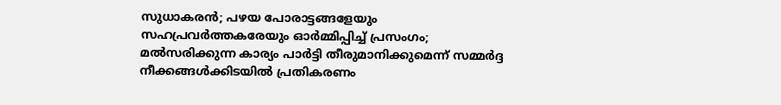സുധാകരന്‍; പഴയ പോരാട്ടങ്ങളേയും സഹപ്രവര്‍ത്തകരേയും ഓര്‍മ്മിപ്പിച്ച് പ്രസംഗം; മല്‍സരിക്കുന്ന കാര്യം പാര്‍ട്ടി തീരുമാനിക്കുമെന്ന് സമ്മര്‍ദ്ദ നീക്കങ്ങള്‍ക്കിടയില്‍ പ്രതികരണം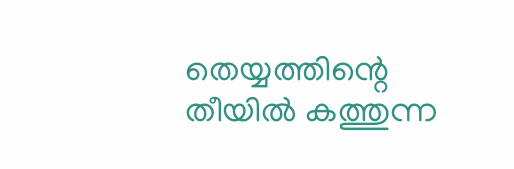തെയ്യത്തിന്റെ തീയിൽ കത്തുന്ന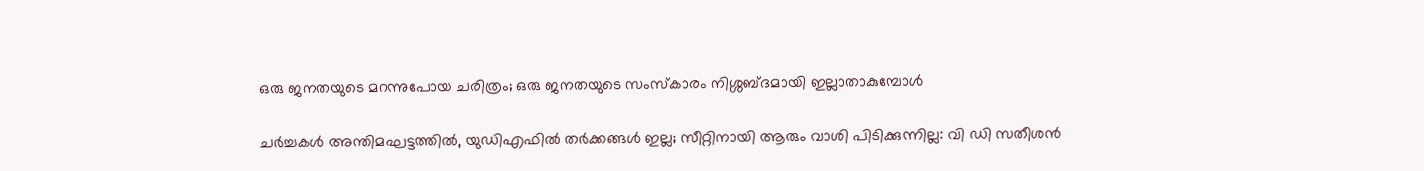ഒരു ജനതയുടെ മറന്നുപോയ ചരിത്രം; ഒരു ജനതയുടെ സംസ്കാരം നിശ്ശബ്ദമായി ഇല്ലാതാകുമ്പോൾ

ചർച്ചകൾ അന്തിമഘട്ടത്തിൽ, യുഡിഎഫിൽ തർക്കങ്ങൾ ഇല്ല; സീറ്റിനായി ആരും വാശി പിടിക്കുന്നില്ല: വി ഡി സതീശൻ